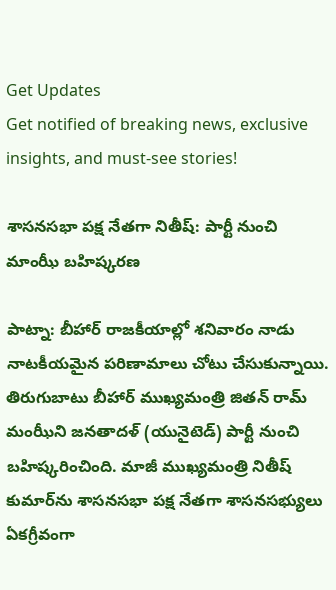Get Updates
Get notified of breaking news, exclusive insights, and must-see stories!

శాసనసభా పక్ష నేతగా నితీష్: పార్టీ నుంచి మాంఝీ బహిష్కరణ

పాట్నా: బీహార్ రాజకీయాల్లో శనివారం నాడు నాటకీయమైన పరిణామాలు చోటు చేసుకున్నాయి. తిరుగుబాటు బీహార్ ముఖ్యమంత్రి జితన్ రామ్ మంఝీని జనతాదళ్ (యునైటెడ్) పార్టీ నుంచి బహిష్కరించింది. మాజీ ముఖ్యమంత్రి నితీష్ కుమార్‌ను శాసనసభా పక్ష నేతగా శాసనసభ్యులు ఏకగ్రీవంగా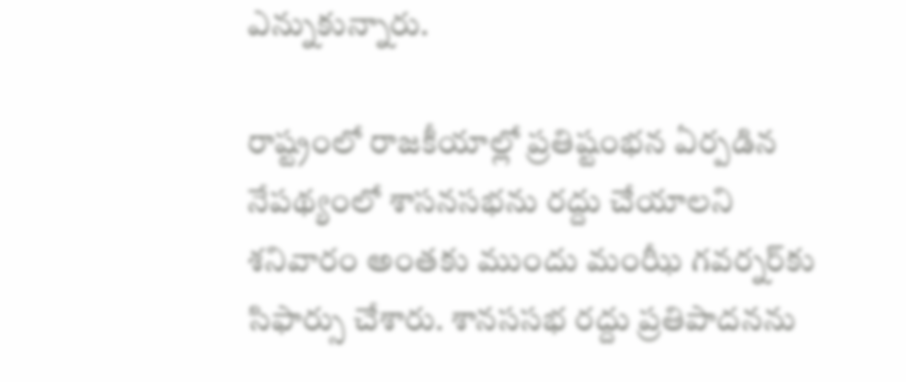ఎన్నుకున్నారు.

రాష్ట్రంలో రాజకీయాల్లో ప్రతిష్టంభన ఏర్పడిన నేపథ్యంలో శాసనసభను రద్దు చేయాలని శనివారం అంతకు ముందు మంఝీ గవర్నర్‌కు సిఫార్సు చేశారు. శానససభ రద్దు ప్రతిపాదనను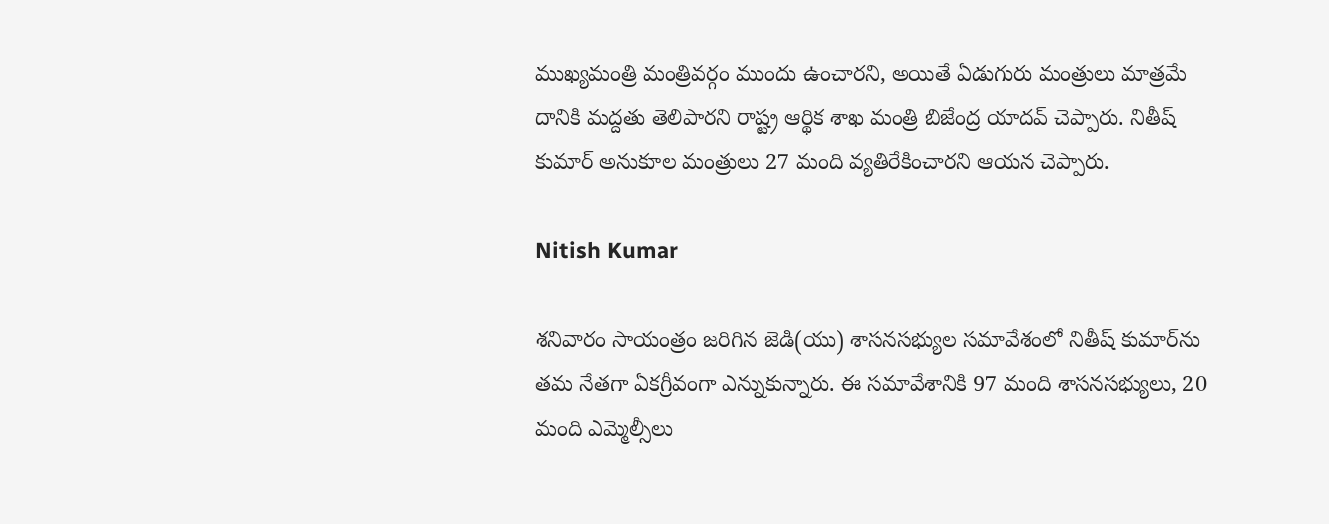ముఖ్యమంత్రి మంత్రివర్గం ముందు ఉంచారని, అయితే ఏడుగురు మంత్రులు మాత్రమే దానికి మద్దతు తెలిపారని రాష్ట్ర ఆర్థిక శాఖ మంత్రి బిజేంద్ర యాదవ్ చెప్పారు. నితీష్ కుమార్ అనుకూల మంత్రులు 27 మంది వ్యతిరేకించారని ఆయన చెప్పారు.

Nitish Kumar

శనివారం సాయంత్రం జరిగిన జెడి(యు) శాసనసభ్యుల సమావేశంలో నితీష్ కుమార్‌ను తమ నేతగా ఏకగ్రీవంగా ఎన్నుకున్నారు. ఈ సమావేశానికి 97 మంది శాసనసభ్యులు, 20 మంది ఎమ్మెల్సీలు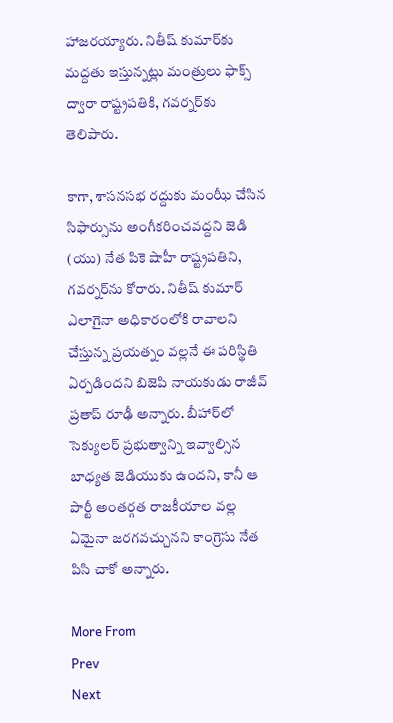హాజరయ్యారు. నితీష్ కుమార్‌కు మద్దతు ఇస్తున్నట్లు మంత్రులు ఫాక్స్ ద్వారా రాష్ట్రపతికి, గవర్నర్‌కు తెలిపారు.

కాగా, శాసనసభ రద్దుకు మంఝీ చేసిన సిఫార్సును అంగీకరించవద్దని జెడి (యు) నేత పికె షాహీ రాష్ట్రపతిని, గవర్నర్‌ను కోరారు. నితీష్ కుమార్ ఎలాగైనా అధికారంలోకి రావాలని చేస్తున్న ప్రయత్నం వల్లనే ఈ పరిస్థితి ఏర్పడిందని బిజెపి నాయకుడు రాజీవ్ ప్రతాప్ రూఢీ అన్నారు. బీహార్‌లో సెక్యులర్ ప్రభుత్వాన్ని ఇవ్వాల్సిన బాధ్యత జెడియుకు ఉందని, కానీ ఆ పార్టీ అంతర్గత రాజకీయాల వల్ల ఏమైనా జరగవచ్చునని కాంగ్రెసు నేత పిసి చాకో అన్నారు.

More From
Prev
Next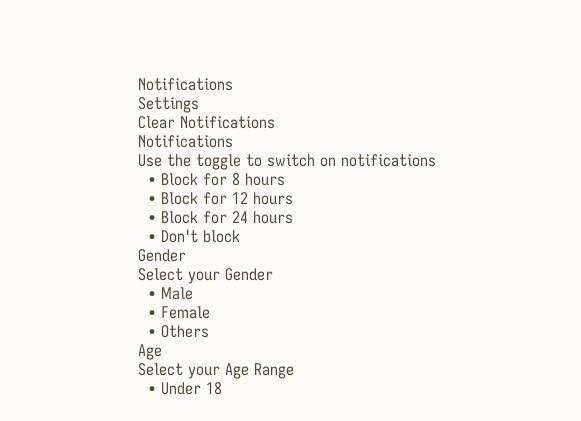Notifications
Settings
Clear Notifications
Notifications
Use the toggle to switch on notifications
  • Block for 8 hours
  • Block for 12 hours
  • Block for 24 hours
  • Don't block
Gender
Select your Gender
  • Male
  • Female
  • Others
Age
Select your Age Range
  • Under 18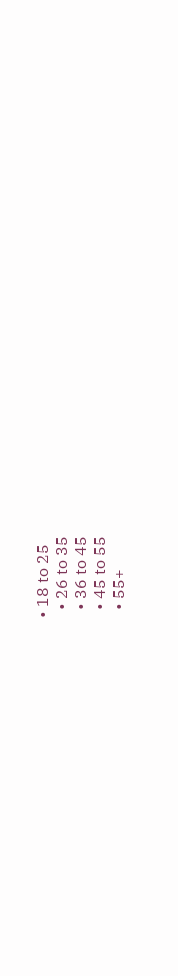• 18 to 25
  • 26 to 35
  • 36 to 45
  • 45 to 55
  • 55+